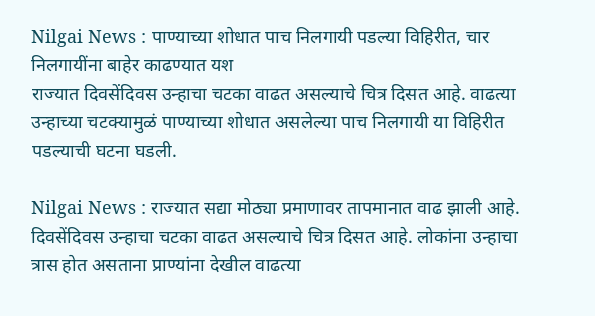Nilgai News : पाण्याच्या शोधात पाच निलगायी पडल्या विहिरीत, चार निलगायींना बाहेर काढण्यात यश
राज्यात दिवसेंदिवस उन्हाचा चटका वाढत असल्याचे चित्र दिसत आहे. वाढत्या उन्हाच्या चटक्यामुळं पाण्याच्या शोधात असलेल्या पाच निलगायी या विहिरीत पडल्याची घटना घडली.

Nilgai News : राज्यात सद्या मोठ्या प्रमाणावर तापमानात वाढ झाली आहे. दिवसेंदिवस उन्हाचा चटका वाढत असल्याचे चित्र दिसत आहे. लोकांना उन्हाचा त्रास होत असताना प्राण्यांना देखील वाढत्या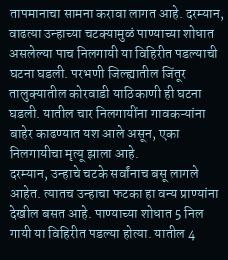तापमानाचा सामना करावा लागत आहे. दरम्यान, वाढत्या उन्हाच्या चटक्यामुळं पाण्याच्या शोधात असलेल्या पाच निलगायी या विहिरीत पडल्याची घटना घडली. परभणी जिल्ह्यातील जिंतूर तालुक्यातील कोरवाडी याठिकाणी ही घटना घडली. यातील चार निलगायींना गावकऱ्यांना बाहेर काढण्यात यश आले असून, एका निलगायीचा मृत्यू झाला आहे.
दरम्यान, उन्हाचे चटके सर्वांनाच बसू लागले आहेत. त्यातच उन्हाचा फटका हा वन्य प्राण्यांना देखील बसत आहे. पाण्याच्या शोधात 5 निल गायी या विहिरीत पडल्या होत्या. यातील 4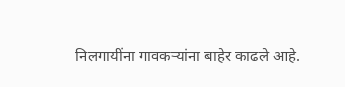निलगायींना गावकऱ्यांना बाहेर काढले आहे.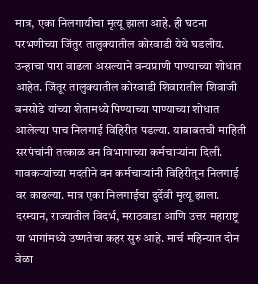मात्र, एका निलगायीचा मृत्यू झाला आहे. ही घटना परभणीच्या जिंतुर तालुक्यातील कोरवाडी येथे घडलीय. उन्हाचा पारा वाढला असल्याने वन्यप्राणी पाण्याच्या शोधात आहेत. जिंतूर तालुक्यातील कोरवाडी शिवारातील शिवाजी बनसोडे यांच्या शेतामध्ये पिण्याच्या पाण्याच्या शोधात आलेल्या पाच निलगाई विहिरीत पडल्या. याबाबतची माहिती सरपंचांनी तत्काळ वन विभागाच्या कर्मचाऱ्यांना दिली. गावकऱ्यांच्या मदतीने वन कर्मचाऱ्यांनी विहिरीतून निलगाई वर काढल्या. मात्र एका निलगाईचा दुर्देवी मृत्यू झाला.
दरम्यान, राज्यातील विदर्भ, मराठवाडा आणि उत्तर महाराष्ट्र या भागांमध्ये उष्णतेचा कहर सुरु आहे. मार्च महिन्यात दोन वेळा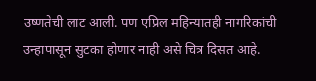उष्णतेची लाट आली. पण एप्रिल महिन्यातही नागरिकांची उन्हापासून सुटका होणार नाही असे चित्र दिसत आहे.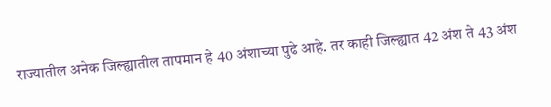राज्यातील अनेक जिल्ह्यातील तापमान हे 40 अंशाच्या पुढे आहे. तर काही जिल्ह्यात 42 अंश ते 43 अंश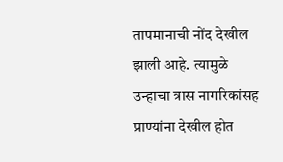तापमानाची नोंद देखील झाली आहे. त्यामुळे उन्हाचा त्रास नागरिकांसह प्राण्यांना देखील होत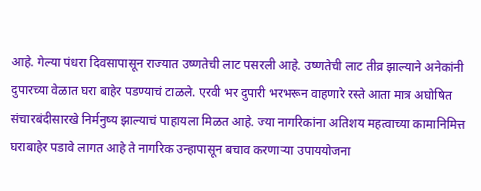आहे. गेल्या पंधरा दिवसापासून राज्यात उष्णतेची लाट पसरली आहे. उष्णतेची लाट तीव्र झाल्याने अनेकांनी दुपारच्या वेळात घरा बाहेर पडण्याचं टाळले. एरवी भर दुपारी भरभरून वाहणारे रस्ते आता मात्र अघोषित संचारबंदीसारखे निर्मनुष्य झाल्याचं पाहायला मिळत आहे. ज्या नागरिकांना अतिशय महत्वाच्या कामानिमित्त घराबाहेर पडावे लागत आहे ते नागरिक उन्हापासून बचाव करणाऱ्या उपाययोजना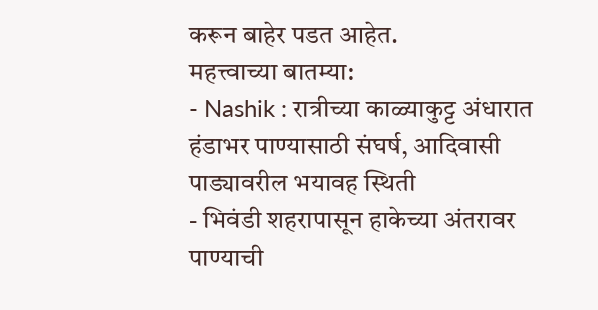करून बाहेर पडत आहेत.
महत्त्वाच्या बातम्या:
- Nashik : रात्रीच्या काळ्याकुट्ट अंधारात हंडाभर पाण्यासाठी संघर्ष, आदिवासी पाड्यावरील भयावह स्थिती
- भिवंडी शहरापासून हाकेच्या अंतरावर पाण्याची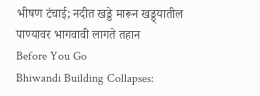भीषण टंचाई; नदीत खड्डे मारून खड्ड्यातील पाण्यावर भागवावी लागते तहान
Before You Go
Bhiwandi Building Collapses: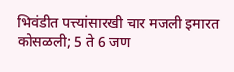भिवंडीत पत्त्यांसारखी चार मजली इमारत कोसळली; 5 ते 6 जण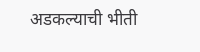अडकल्याची भीती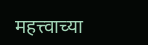महत्त्वाच्या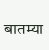बातम्या